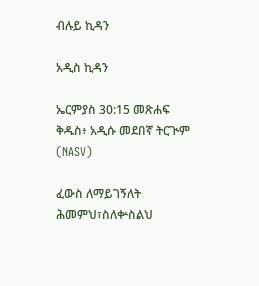ብሉይ ኪዳን

አዲስ ኪዳን

ኤርምያስ 30:15 መጽሐፍ ቅዱስ፥ አዲሱ መደበኛ ትርጒም (NASV)

ፈውስ ለማይገኝለት ሕመምህ፣ስለቍስልህ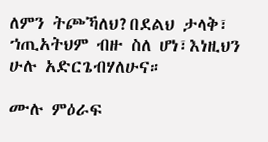ለምን ትጮኻለህ?በደልህ ታላቅ፣ ኀጢአትህም ብዙ ስለ ሆነ፣እነዚህን ሁሉ አድርጌብሃለሁና።

ሙሉ ምዕራፍ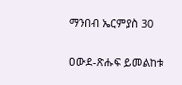ማንበብ ኤርምያስ 30

ዐውደ-ጽሑፍ ይመልከቱ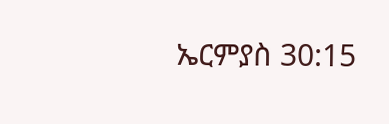ኤርምያስ 30:15